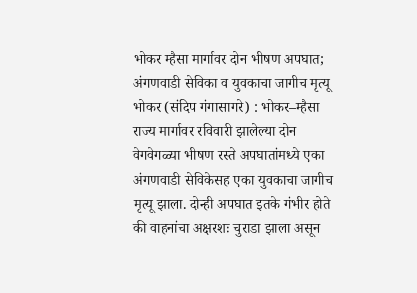भोकर म्हैसा मार्गावर दोन भीषण अपघात; अंगणवाडी सेविका व युवकाचा जागीच मृत्यू
भोकर (संदिप गंगासागरे) : भोकर–म्हैसा राज्य मार्गावर रविवारी झालेल्या दोन वेगवेगळ्या भीषण रस्ते अपघातांमध्ये एका अंगणवाडी सेविकेसह एका युवकाचा जागीच मृत्यू झाला. दोन्ही अपघात इतके गंभीर होते की वाहनांचा अक्षरशः चुराडा झाला असून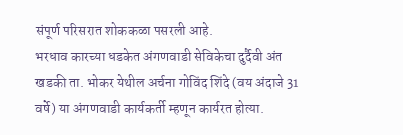संपूर्ण परिसरात शोककळा पसरली आहे.
भरधाव कारच्या धडकेत अंगणवाडी सेविकेचा दुर्दैवी अंत
खडकी ता. भोकर येथील अर्चना गोविंद शिंदे (वय अंदाजे 31 वर्षे) या अंगणवाडी कार्यकर्ती म्हणून कार्यरत होत्या.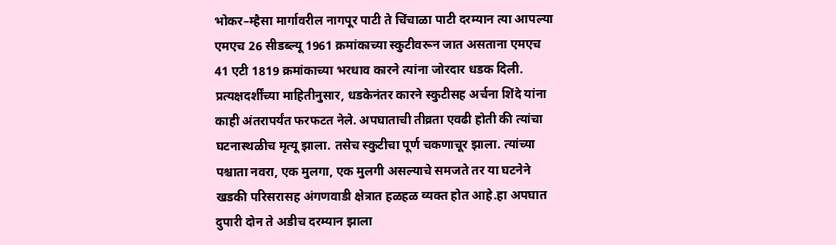भोकर–म्हैसा मार्गावरील नागपूर पाटी ते चिंचाळा पाटी दरम्यान त्या आपल्या एमएच 26 सीडब्ल्यू 1961 क्रमांकाच्या स्कुटीवरून जात असताना एमएच 41 एटी 1819 क्रमांकाच्या भरधाव कारने त्यांना जोरदार धडक दिली. प्रत्यक्षदर्शींच्या माहितीनुसार, धडकेनंतर कारने स्कुटीसह अर्चना शिंदे यांना काही अंतरापर्यंत फरफटत नेले. अपघाताची तीव्रता एवढी होती की त्यांचा घटनास्थळीच मृत्यू झाला. तसेच स्कुटीचा पूर्ण चकणाचूर झाला. त्यांच्या पश्चाता नवरा, एक मुलगा, एक मुलगी असल्याचे समजते तर या घटनेने खडकी परिसरासह अंगणवाडी क्षेत्रात हळहळ व्यक्त होत आहे.हा अपघात दुपारी दोन ते अडीच दरम्यान झाला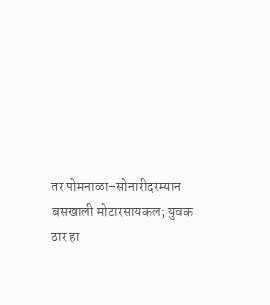तर पोमनाळा–सोनारीदरम्यान बसखाली मोटारसायकल; युवक ठार हा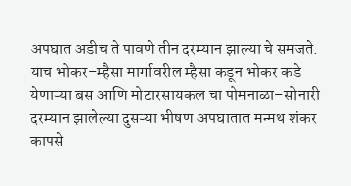अपघात अडीच ते पावणे तीन दरम्यान झाल्या चे समजते.
याच भोकर–म्हैसा मार्गावरील म्हैसा कडून भोकर कडे येणाऱ्या बस आणि मोटारसायकल चा पोमनाळा–सोनारी दरम्यान झालेल्या दुसऱ्या भीषण अपघातात मन्मथ शंकर कापसे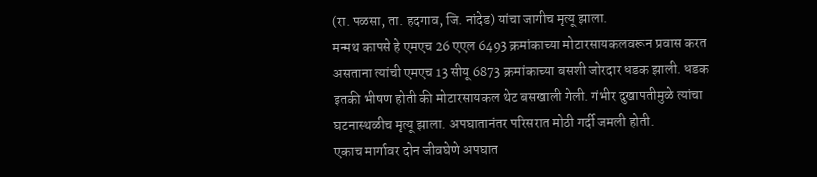(रा. पळसा, ता. हदगाव, जि. नांदेड) यांचा जागीच मृत्यू झाला.
मन्मथ कापसे हे एमएच 26 एएल 6493 क्रमांकाच्या मोटारसायकलवरून प्रवास करत असताना त्यांची एमएच 13 सीयू 6873 क्रमांकाच्या बसशी जोरदार धडक झाली. धडक इतकी भीषण होती की मोटारसायकल थेट बसखाली गेली. गंभीर दुखापतीमुळे त्यांचा घटनास्थळीच मृत्यू झाला. अपघातानंतर परिसरात मोठी गर्दी जमली होती.
एकाच मार्गावर दोन जीवघेणे अपघात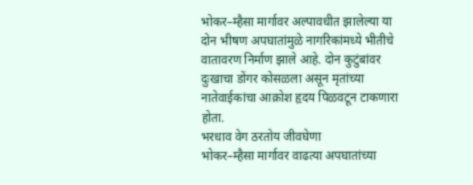भोकर–म्हैसा मार्गावर अल्पावधीत झालेल्या या दोन भीषण अपघातांमुळे नागरिकांमध्ये भीतीचे वातावरण निर्माण झाले आहे. दोन कुटुंबांवर दुःखाचा डोंगर कोसळला असून मृतांच्या नातेवाईकांचा आक्रोश हृदय पिळवटून टाकणारा होता.
भरधाव वेग ठरतोय जीवघेणा
भोकर–म्हैसा मार्गावर वाढत्या अपघातांच्या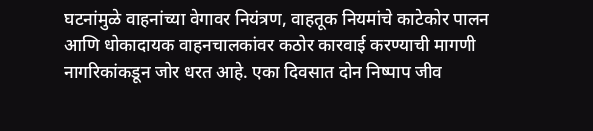घटनांमुळे वाहनांच्या वेगावर नियंत्रण, वाहतूक नियमांचे काटेकोर पालन आणि धोकादायक वाहनचालकांवर कठोर कारवाई करण्याची मागणी नागरिकांकडून जोर धरत आहे. एका दिवसात दोन निष्पाप जीव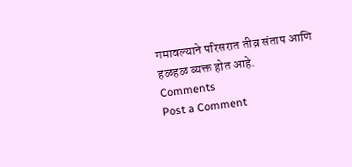गमावल्याने परिसरात तीव्र संताप आणि हळहळ व्यक्त होत आहे.
Comments
Post a Comment